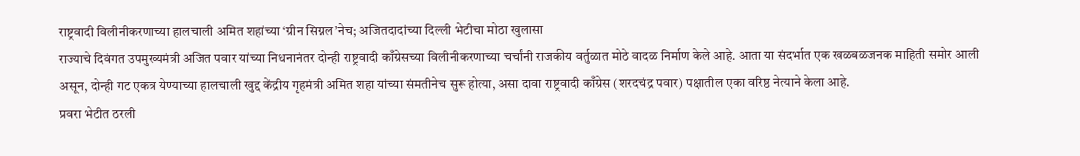राष्ट्रवादी विलीनीकरणाच्या हालचाली अमित शहांच्या ‘ग्रीन सिग्नल’नेच; अजितदादांच्या दिल्ली भेटीचा मोठा खुलासा
राज्याचे दिवंगत उपमुख्यमंत्री अजित पवार यांच्या निधनानंतर दोन्ही राष्ट्रवादी काँग्रेसच्या विलीनीकरणाच्या चर्चांनी राजकीय वर्तुळात मोठे वादळ निर्माण केले आहे. आता या संदर्भात एक खळबळजनक माहिती समोर आली असून, दोन्ही गट एकत्र येण्याच्या हालचाली खुद्द केंद्रीय गृहमंत्री अमित शहा यांच्या संमतीनेच सुरू होत्या, असा दावा राष्ट्रवादी काँग्रेस (शरदचंद्र पवार) पक्षातील एका वरिष्ठ नेत्याने केला आहे.
प्रवरा भेटीत ठरली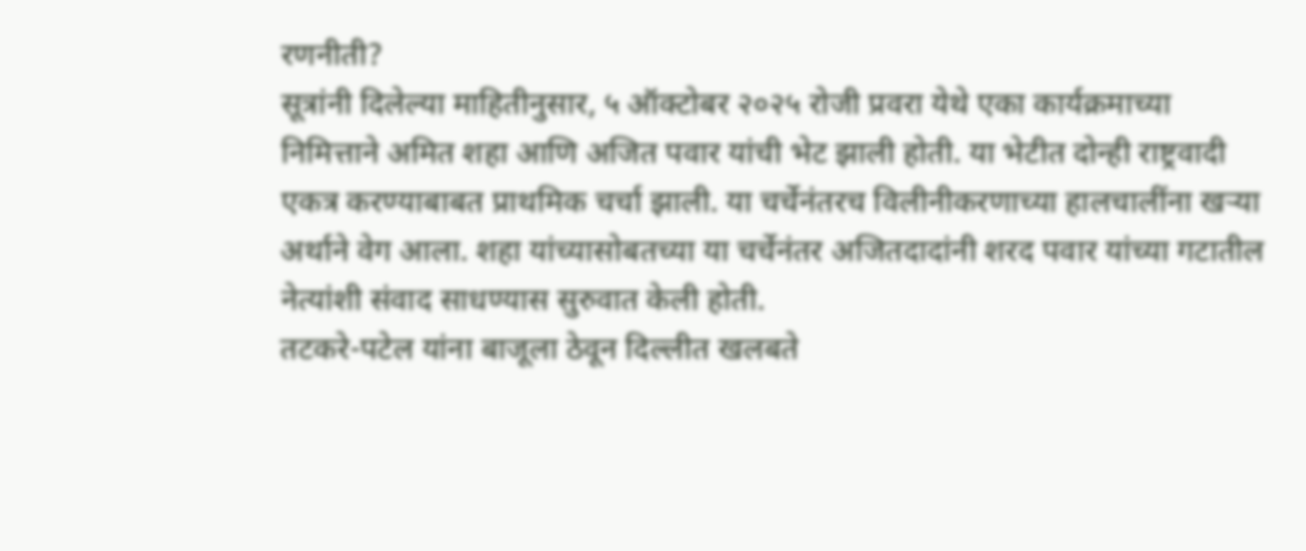रणनीती?
सूत्रांनी दिलेल्या माहितीनुसार, ५ ऑक्टोबर २०२५ रोजी प्रवरा येथे एका कार्यक्रमाच्या निमित्ताने अमित शहा आणि अजित पवार यांची भेट झाली होती. या भेटीत दोन्ही राष्ट्रवादी एकत्र करण्याबाबत प्राथमिक चर्चा झाली. या चर्चेनंतरच विलीनीकरणाच्या हालचालींना खऱ्या अर्थाने वेग आला. शहा यांच्यासोबतच्या या चर्चेनंतर अजितदादांनी शरद पवार यांच्या गटातील नेत्यांशी संवाद साधण्यास सुरुवात केली होती.
तटकरे-पटेल यांना बाजूला ठेवून दिल्लीत खलबते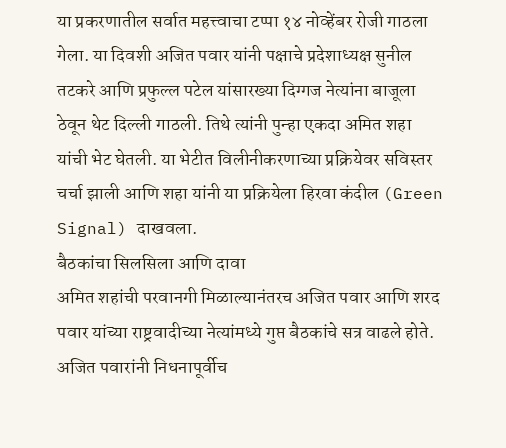या प्रकरणातील सर्वात महत्त्वाचा टप्पा १४ नोव्हेंबर रोजी गाठला गेला. या दिवशी अजित पवार यांनी पक्षाचे प्रदेशाध्यक्ष सुनील तटकरे आणि प्रफुल्ल पटेल यांसारख्या दिग्गज नेत्यांना बाजूला ठेवून थेट दिल्ली गाठली. तिथे त्यांनी पुन्हा एकदा अमित शहा यांची भेट घेतली. या भेटीत विलीनीकरणाच्या प्रक्रियेवर सविस्तर चर्चा झाली आणि शहा यांनी या प्रक्रियेला हिरवा कंदील (Green Signal) दाखवला.
बैठकांचा सिलसिला आणि दावा
अमित शहांची परवानगी मिळाल्यानंतरच अजित पवार आणि शरद पवार यांच्या राष्ट्रवादीच्या नेत्यांमध्ये गुप्त बैठकांचे सत्र वाढले होते. अजित पवारांनी निधनापूर्वीच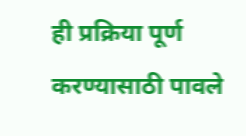ही प्रक्रिया पूर्ण करण्यासाठी पावले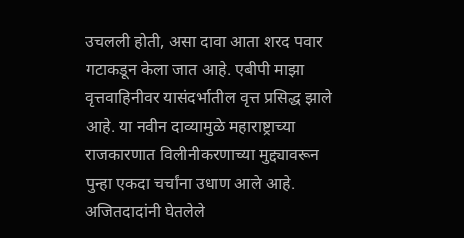उचलली होती, असा दावा आता शरद पवार गटाकडून केला जात आहे. एबीपी माझा वृत्तवाहिनीवर यासंदर्भातील वृत्त प्रसिद्ध झाले आहे. या नवीन दाव्यामुळे महाराष्ट्राच्या राजकारणात विलीनीकरणाच्या मुद्द्यावरून पुन्हा एकदा चर्चांना उधाण आले आहे.
अजितदादांनी घेतलेले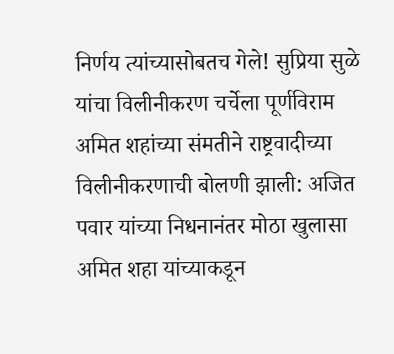निर्णय त्यांच्यासोबतच गेले! सुप्रिया सुळे यांचा विलीनीकरण चर्चेला पूर्णविराम
अमित शहांच्या संमतीने राष्ट्रवादीच्या विलीनीकरणाची बोलणी झाली: अजित पवार यांच्या निधनानंतर मोठा खुलासा
अमित शहा यांच्याकडून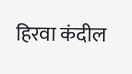हिरवा कंदील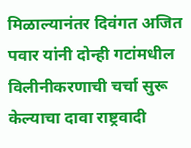मिळाल्यानंतर दिवंगत अजित पवार यांनी दोन्ही गटांमधील विलीनीकरणाची चर्चा सुरू केल्याचा दावा राष्ट्रवादी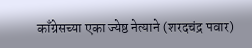काँग्रेसच्या एका ज्येष्ठ नेत्याने (शरदचंद्र पवार)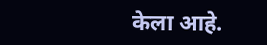केला आहे.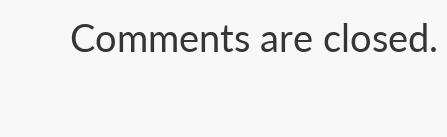Comments are closed.